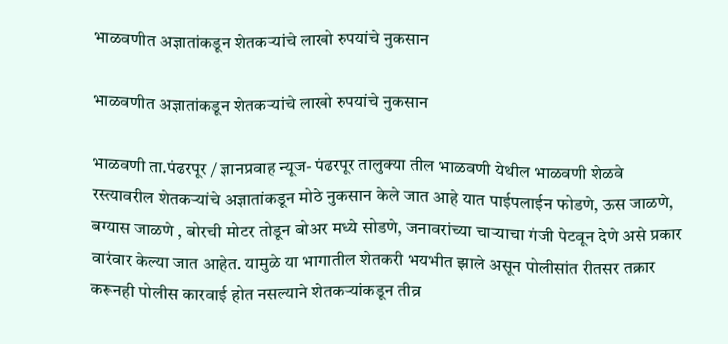भाळवणीत अज्ञातांकडून शेतकऱ्यांचे लाखो रुपयांचे नुकसान

भाळवणीत अज्ञातांकडून शेतकऱ्यांचे लाखो रुपयांचे नुकसान

भाळवणी ता.पंढरपूर / ज्ञानप्रवाह न्यूज- पंढरपूर तालुक्या तील भाळवणी येथील भाळवणी शेळवे रस्त्यावरील शेतकऱ्यांचे अज्ञातांकडून मोठे नुकसान केले जात आहे यात पाईपलाईन फोडणे, ऊस जाळणे, बग्यास जाळणे , बोरची मोटर तोडून बोअर मध्ये सोडणे, जनावरांच्या चाऱ्याचा गंजी पेटवून देणे असे प्रकार वारंवार केल्या जात आहेत. यामुळे या भागातील शेतकरी भयभीत झाले असून पोलीसांत रीतसर तक्रार करूनही पोलीस कारवाई होत नसल्याने शेतकऱ्यांकडून तीव्र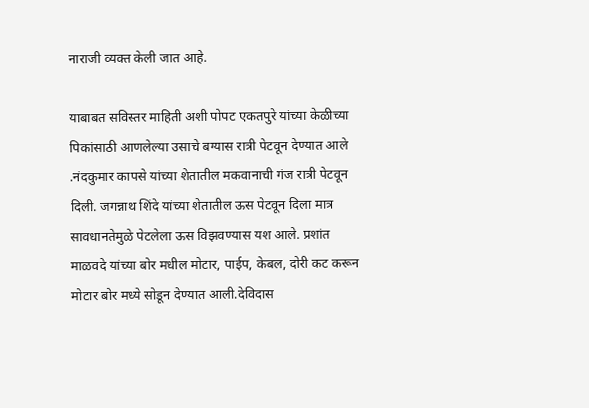नाराजी व्यक्त केली जात आहे.

याबाबत सविस्तर माहिती अशी पोपट एकतपुरे यांच्या केळीच्या पिकांसाठी आणलेल्या उसाचे बग्यास रात्री पेटवून देण्यात आले .नंदकुमार कापसे यांच्या शेतातील मकवानाची गंज रात्री पेटवून दिली. जगन्नाथ शिंदे यांच्या शेतातील ऊस पेटवून दिला मात्र सावधानतेमुळे पेटलेला ऊस विझवण्यास यश आले. प्रशांत माळवदे यांच्या बोर मधील मोटार, पाईप, केबल, दोरी कट करून मोटार बोर मध्ये सोडून देण्यात आली.देविदास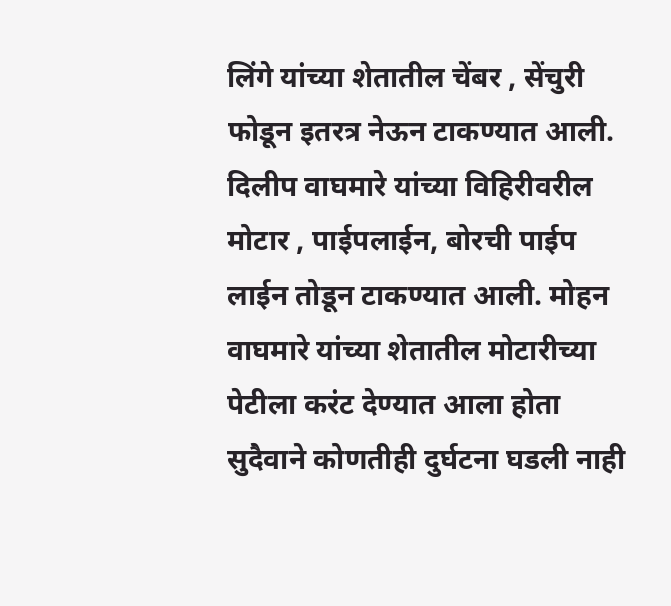लिंगे यांच्या शेतातील चेंबर , सेंचुरी फोडून इतरत्र नेऊन टाकण्यात आली. दिलीप वाघमारे यांच्या विहिरीवरील मोटार , पाईपलाईन, बोरची पाईप लाईन तोडून टाकण्यात आली. मोहन वाघमारे यांच्या शेतातील मोटारीच्या पेटीला करंट देण्यात आला होता सुदैवाने कोणतीही दुर्घटना घडली नाही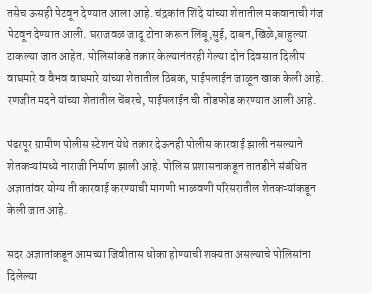तसेच ऊसही पेटवून देण्यात आला आहे. चंद्रकांत शिंदे यांच्या शेतातील मकवानाची गंज पेटवून देण्यात आली. घराजवळ जादू टोना करून लिंबू,सुई, दाबन,खिळे,बाहुल्या टाकल्या जात आहेत. पोलिसांकडे तक्रार केल्यानंतरही गेल्या दोन दिवसात दिलीप वाघमारे व वैभव वाघमारे यांच्या शेतातील ठिबक, पाईपलाईन जाळून खाक केली आहे. रणजीत मदने यांच्या शेतातील चेंबरचे, पाईपलाईन ची तोडफोड करण्यात आली आहे.

पंढरपूर ग्रामीण पोलीस स्टेशन येथे तक्रार देऊनही पोलीस कारवाई झाली नसल्याने शेतकऱ्यांमध्ये नाराजी निर्माण झाली आहे. पोलिस प्रशासनाकडून तातडीने संबंधित अज्ञातांवर योग्य ती कारवाई करण्याची मागणी भाळवणी परिसरातील शेतकऱ्यांकडून केली जात आहे.

सदर अज्ञातांकडून आमच्या जिवीतास धोका होण्याची शक्यता असल्याचे पोलिसांना दिलेल्या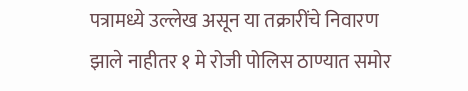पत्रामध्ये उल्लेख असून या तक्रारींचे निवारण झाले नाहीतर १ मे रोजी पोलिस ठाण्यात समोर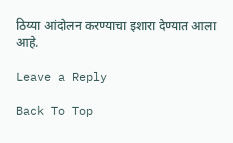ठिय्या आंदोलन करण्याचा इशारा देण्यात आला आहे.

Leave a Reply

Back To Top